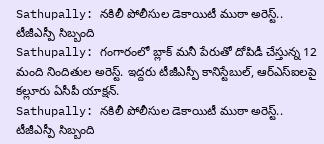Sathupally: నకిలీ పోలీసుల డెకాయిటీ ముఠా అరెస్ట్.. టీజీఎస్పీ సిబ్బంది
Sathupally: గంగారంలో బ్లాక్ మనీ పేరుతో దోపిడీ చేస్తున్న 12 మంది నిందితుల అరెస్ట్. ఇద్దరు టీజీఎస్పీ కానిస్టేబుల్, ఆర్ఎస్ఐలపై కల్లూరు ఏసీపీ యాక్షన్.
Sathupally: నకిలీ పోలీసుల డెకాయిటీ ముఠా అరెస్ట్.. టీజీఎస్పీ సిబ్బంది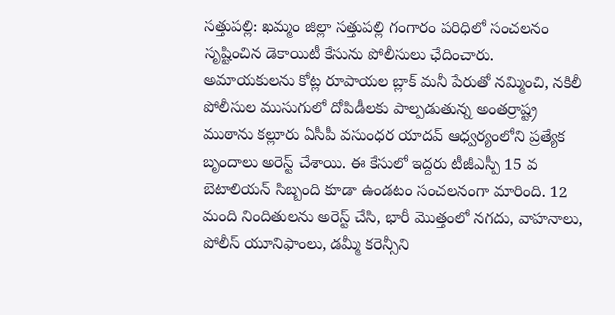సత్తుపల్లి: ఖమ్మం జిల్లా సత్తుపల్లి గంగారం పరిధిలో సంచలనం సృష్టించిన డెకాయిటీ కేసును పోలీసులు ఛేదించారు. అమాయకులను కోట్ల రూపాయల బ్లాక్ మనీ పేరుతో నమ్మించి, నకిలీ పోలీసుల ముసుగులో దోపిడీలకు పాల్పడుతున్న అంతర్రాష్ట్ర ముఠాను కల్లూరు ఏసీపీ వసుంధర యాదవ్ ఆధ్వర్యంలోని ప్రత్యేక బృందాలు అరెస్ట్ చేశాయి. ఈ కేసులో ఇద్దరు టీజీఎస్పీ 15 వ బెటాలియన్ సిబ్బంది కూడా ఉండటం సంచలనంగా మారింది. 12 మంది నిందితులను అరెస్ట్ చేసి, భారీ మొత్తంలో నగదు, వాహనాలు, పోలీస్ యూనిఫాంలు, డమ్మీ కరెన్సీని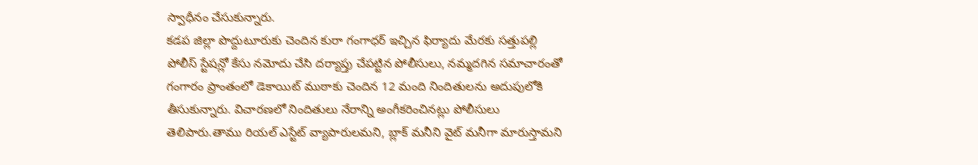స్వాధీనం చేసుకున్నారు.
కడప జిల్లా పొద్దుటూరుకు చెందిన కురా గంగాధర్ ఇచ్చిన ఫిర్యాదు మేరకు సత్తుపల్లి పోలీస్ స్టేషన్లో కేసు నమోదు చేసి దర్యాప్తు చేపట్టిన పోలీసులు, నమ్మదగిన సమాచారంతో గంగారం ప్రాంతంలో డెకాయిట్ ముఠాకు చెందిన 12 మంది నిందితులను అదుపులోకి తీసుకున్నారు. విచారణలో నిందితులు నేరాన్ని అంగీకరించినట్లు పోలీసులు తెలిపారు.తాము రియల్ ఎస్టేట్ వ్యాపారులమని, బ్లాక్ మనీని వైట్ మనీగా మారుస్తామని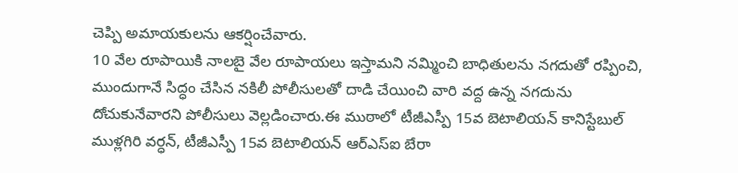చెప్పి అమాయకులను ఆకర్షించేవారు.
10 వేల రూపాయికి నాలబై వేల రూపాయలు ఇస్తామని నమ్మించి బాధితులను నగదుతో రప్పించి, ముందుగానే సిద్ధం చేసిన నకిలీ పోలీసులతో దాడి చేయించి వారి వద్ద ఉన్న నగదును దోచుకునేవారని పోలీసులు వెల్లడించారు.ఈ ముఠాలో టీజీఎస్పీ 15వ బెటాలియన్ కానిస్టేబుల్ ముళ్లగిరి వర్ధన్, టీజీఎస్పీ 15వ బెటాలియన్ ఆర్ఎస్ఐ బేరా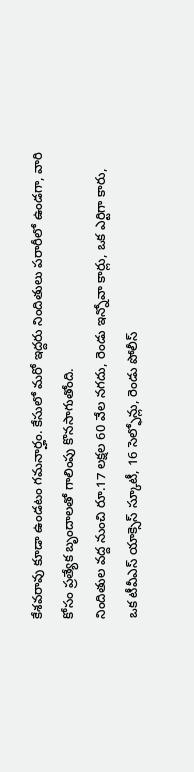కేశవరావు కూడా ఉండటం గమనార్హం. కేసులో మరో ఇద్దరు నిందితులు పరారీలో ఉండగా, వారి కోసం ప్రత్యేక బృందాలతో గాలింపు కొనసాగుతోంది.
నిందితుల వద్ద నుంచి రూ.17 లక్షల 60 వేల నగదు, రెండు ఇన్నోవా కార్లు, ఒక ఎర్టిగా కారు, ఒక టీవీఎస్ యాక్సెస్ స్కూటీ, 16 సెల్ఫోన్లు, రెండు పోలీస్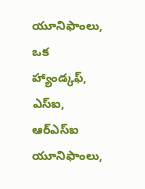యూనిఫాంలు, ఒక హ్యాండ్కఫ్, ఎస్ఐ, ఆర్ఎస్ఐ యూనిఫాంలు,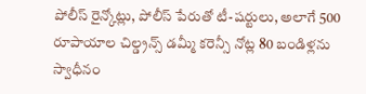పోలీస్ రైన్కోట్లు, పోలీస్ పేరుతో టీ-షర్టులు, అలాగే 500 రూపాయాల చిల్డ్రన్స్ డమ్మీ కరెన్సీ నోట్ల 80 బండిళ్లను స్వాధీనం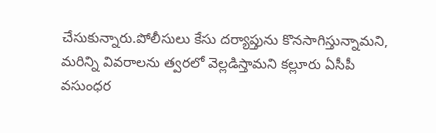చేసుకున్నారు.పోలీసులు కేసు దర్యాప్తును కొనసాగిస్తున్నామని, మరిన్ని వివరాలను త్వరలో వెల్లడిస్తామని కల్లూరు ఏసీపీ వసుంధర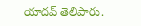యాదవ్ తెలిపారు.